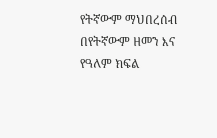የትኛውም ማህበረሰብ በየትኛውም ዘመን እና የዓለም ክፍል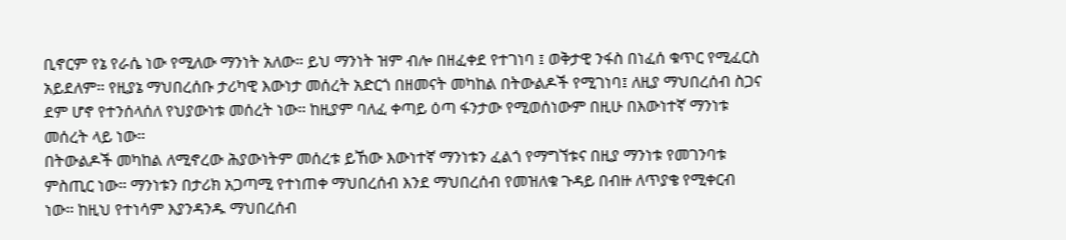ቢኖርም የኔ የራሴ ነው የሚለው ማንነት አለው። ይህ ማንነት ዝም ብሎ በዘፈቀደ የተገነባ ፤ ወቅታዊ ንፋስ በነፈሰ ቁጥር የሚፈርስ አይደለም። የዚያኔ ማህበረሰቡ ታሪካዊ እውነታ መሰረት አድርጎ በዘመናት መካከል በትውልዶች የሚገነባ፤ ለዚያ ማህበረሰብ ስጋና ደም ሆኖ የተንሰላሰለ የህያውነቱ መሰረት ነው። ከዚያም ባለፈ ቀጣይ ዕጣ ፋንታው የሚወሰነውም በዚሁ በእውነተኛ ማንነቱ መሰረት ላይ ነው።
በትውልዶች መካከል ለሚኖረው ሕያውነትም መሰረቱ ይኸው እውነተኛ ማንነቱን ፈልጎ የማግኘቱና በዚያ ማንነቱ የመገንባቱ ምስጢር ነው። ማንነቱን በታሪክ አጋጣሚ የተነጠቀ ማህበረሰብ እንደ ማህበረሰብ የመዝለቁ ጉዳይ በብዙ ለጥያቄ የሚቀርብ ነው። ከዚህ የተነሳም እያንዳንዱ ማህበረሰብ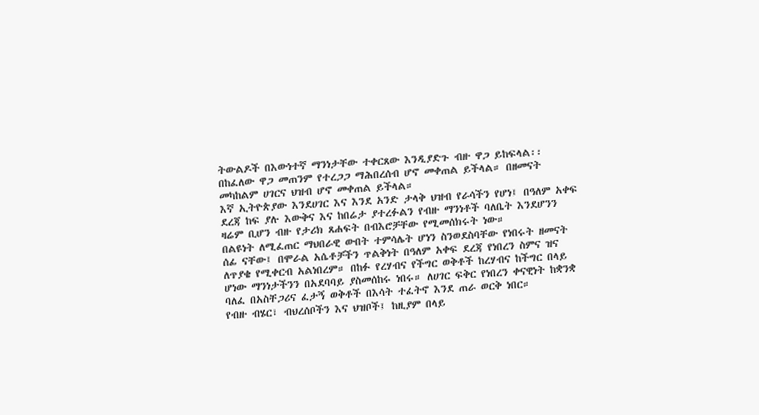ትውልዶች በእውነተኛ ማንነታቸው ተቀርጸው እንዲያድጉ ብዙ ዋጋ ይከፍላል፡፡ በከፈለው ዋጋ መጠንም የተረጋጋ ማሕበረሰብ ሆኖ መቀጠል ይችላል። በዘመናት መካከልም ሀገርና ህዝብ ሆኖ መቀጠል ይችላል።
እኛ ኢትዮጵያው እንደሀገር እና እንደ አንድ ታላቅ ህዝብ የራሳችን የሆነ፤ በዓለም አቀፍ ደረጃ ከፍ ያሉ እውቅና እና ከበሬታ ያተረፉልን የብዙ ማንነቶች ባለቤት እንደሆንን ዛሬም ቢሆን ብዙ የታሪክ ጸሐፍት በብእሮቻቸው የሚመሰክሩት ነው።
በልዩነት ለሚፈጠር ማህበራዊ ውበት ተምሳሌት ሆነን ስንወደስባቸው የነበሩት ዘመናት ሰፊ ናቸው፤ በሞራል አሴቶቻችን ጥልቅነት በዓለም አቀፍ ደረጃ የነበረን ስምና ዝና ለጥያቄ የሚቀርብ አልነበረም። በከፉ የረሃብና የችግር ወቅቶች ከረሃብና ከችግር በላይ ሆነው ማንነታችንን በአደባባይ ያስመሰከሩ ነበሩ። ለሀገር ፍቅር የነበረን ቀናዊነት ከቋንቋ ባለፈ በአስቸጋሪና ፈታኝ ወቅቶች በእሳት ተፈትኖ እንደ ጠራ ወርቅ ነበር።
የብዙ ብሄር፣ ብህረሰቦችን እና ህዝቦች፤ ከዚያም በላይ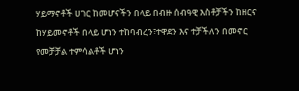ሃይማኖቶች ሀገር ከመሆናችን በላይ በብዙ ሰብዓዊ እስቶቻችን ከዘርና ከሃይመኖቶች በላይ ሆነን ተከባብረን፣ተዋደን እና ተቻችለን በመኖር የመቻቻል ተምሳልቶች ሆነን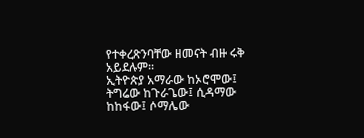የተቀረጽንባቸው ዘመናት ብዙ ሩቅ አይደሉም።
ኢትዮጵያ አማራው ከኦሮሞው፤ ትግሬው ከጉራጌው፤ ሲዳማው ከከፋው፤ ሶማሌው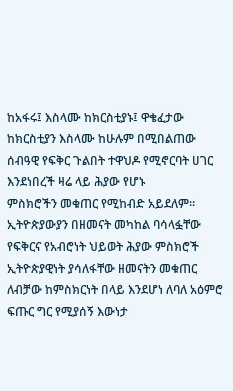ከአፋሩ፤ እስላሙ ከክርስቲያኑ፤ ዋቄፈታው ከክርስቲያን እስላሙ ከሁሉም በሚበልጠው ሰብዓዊ የፍቅር ጉልበት ተዋህዶ የሚኖርባት ሀገር እንደነበረች ዛሬ ላይ ሕያው የሆኑ
ምስክሮችን መቁጠር የሚከብድ አይደለም።
ኢትዮጵያውያን በዘመናት መካከል ባሳላፏቸው የፍቅርና የአብሮነት ህይወት ሕያው ምስክሮች ኢትዮጵያዊነት ያሳለፋቸው ዘመናትን መቁጠር ለብቻው ከምስክርነት በላይ እንደሆነ ለባለ አዕምሮ ፍጡር ግር የሚያሰኝ እውነታ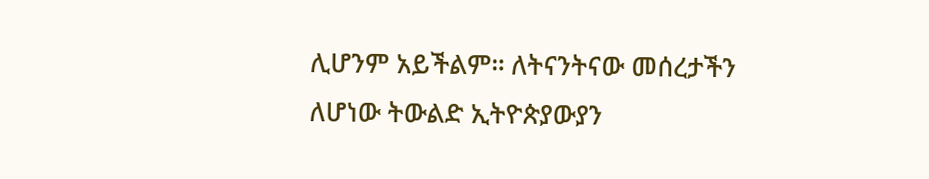ሊሆንም አይችልም። ለትናንትናው መሰረታችን ለሆነው ትውልድ ኢትዮጵያውያን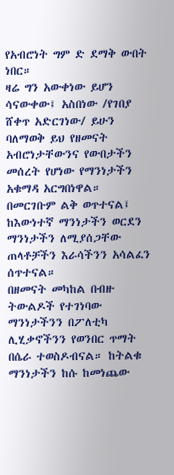የአብሮነት ግም ድ ደማቅ ውበት ነበር።
ዛሬ ግን አውቀነው ይሆን ሳናውቀው፤ አስበነው /የገበያ ሸቀጥ አድርገነው/ ይሁን ባለማወቅ ይህ የዘመናት አብሮነታቸውንና የውበታችን መሰረት የሆነው የማንነታችን አቁማዳ አርግበነዋል። በመርገቡም ልቅ ወጥተናል፤ ከእውነተኛ ማንነታችን ወርደን ማንነታችን ለሚያሰጋቸው ጠላቶቻችን እራሳችንን አሳልፈን ሰጥተናል።
በዘመናት መካከል በብዙ ትውልዶች የተገነባው ማንነታችንን በፖለቲካ ሊሂቃኖችንን የወንበር ጥማት በሴራ ተወስዶብናል። ከትልቁ ማንነታችን ከሱ ከመነጨው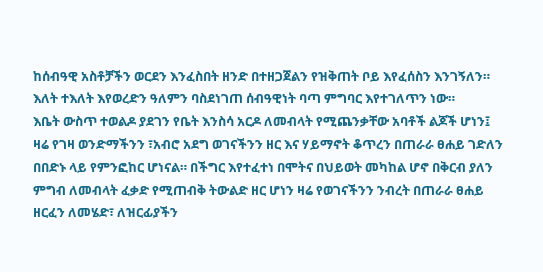ከሰብዓዊ አስቶቻችን ወርደን እንፈስበት ዘንድ በተዘጋጀልን የዝቅጠት ቦይ እየፈሰስን እንገኝለን። እለት ተእለት እየወረድን ዓለምን ባስደነገጠ ሰብዓዊነት ባጣ ምግባር እየተገለጥን ነው።
እቤት ውስጥ ተወልዶ ያደገን የቤት እንስሳ አርዶ ለመብላት የሚጨንቃቸው አባቶች ልጆች ሆነን፤ ዛሬ የገዛ ወንድማችንን ፣አብሮ አደግ ወገናችንን ዘር እና ሃይማኖት ቆጥረን በጠራራ ፀሐይ ገድለን በበድኑ ላይ የምንፎከር ሆነናል። በችግር እየተፈተነ በሞትና በህይወት መካከል ሆኖ በቅርብ ያለን ምግብ ለመብላት ፈቃድ የሚጠብቅ ትውልድ ዘር ሆነን ዛሬ የወገናችንን ንብረት በጠራራ ፀሐይ ዘርፈን ለመሄድ፣ ለዝርፊያችን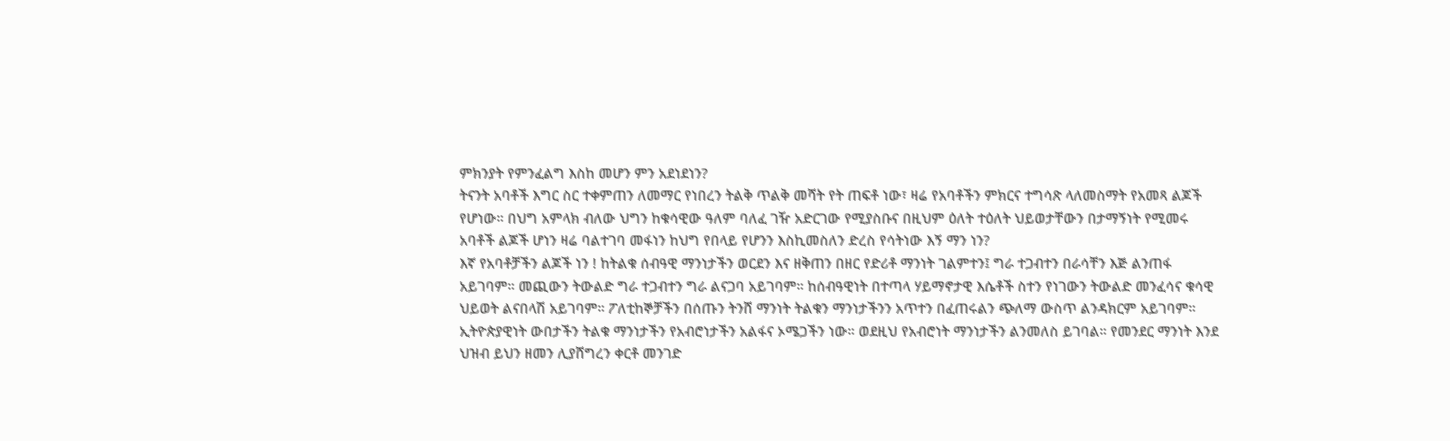ምክንያት የምንፈልግ እስከ መሆን ምን አደነደነን?
ትናንት አባቶች እግር ስር ተቀምጠን ለመማር የነበረን ትልቅ ጥልቅ መሻት የት ጠፍቶ ነው፣ ዛሬ የአባቶችን ምክርና ተግሳጽ ላለመስማት የአመጻ ልጆች የሆነው። በህግ አምላክ ብለው ህግን ከቁሳዊው ዓለም ባለፈ ገዥ አድርገው የሚያስቡና በዚህም ዕለት ተዕለት ህይወታቸውን በታማኝነት የሚመሩ አባቶች ልጆች ሆነን ዛሬ ባልተገባ መፋነን ከህግ የበላይ የሆንን እስኪመስለን ድረስ የሳትነው እኝ ማን ነን?
እኛ የአባቶቻችን ልጆች ነን ! ከትልቁ ሰብዓዊ ማንነታችን ወርደን እና ዘቅጠን በዘር የድሪቶ ማንነት ገልምተን፤ ግራ ተጋብተን በራሳቸን እጅ ልንጠፋ አይገባም። መጪውን ትውልድ ግራ ተጋብተን ግራ ልናጋባ አይገባም። ከሰብዓዊነት በተጣላ ሃይማኖታዊ እሴቶች ስተን የነገውን ትውልድ መንፈሳና ቁሳዊ ህይወት ልናበላሽ አይገባም። ፖለቲከኞቻችን በሰጡን ትንሸ ማንነት ትልቁን ማንነታችንን አጥተን በፈጠሩልን ጭለማ ውስጥ ልንዳክርም አይገባም።
ኢትዮጵያዊነት ውበታችን ትልቁ ማንነታችን የአብሮነታችን አልፋና ኦሜጋችን ነው። ወደዚህ የአብሮነት ማንነታችን ልንመለስ ይገባል። የመንደር ማንነት እንደ ህዝብ ይህን ዘመን ሊያሸግረን ቀርቶ መንገድ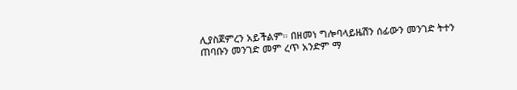ሊያስጀምረን አይችልም። በዘመነ ግሎባላይዜሽን ሰፊውን መንገድ ትተን ጠባቡን መንገድ መም ረጥ አንድም ማ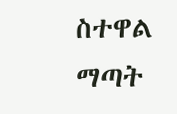ስተዋል ማጣት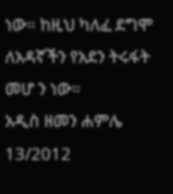ነው። ከዚህ ካለፈ ደግሞ ለአዳኛችን የአደን ትሩፋት መሆ ን ነው።
አዲስ ዘመን ሐምሌ 13/2012